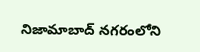నిజామాబాద్ నగరంలోని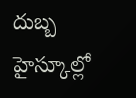దుబ్బ హైస్కూల్లో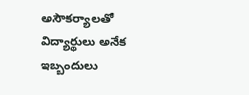అసౌకర్యాలతో విద్యార్థులు అనేక ఇబ్బందులు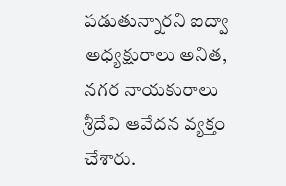పడుతున్నారని ఐద్వా అధ్యక్షురాలు అనిత, నగర నాయకురాలు శ్రీదేవి ఆవేదన వ్యక్తం చేశారు.